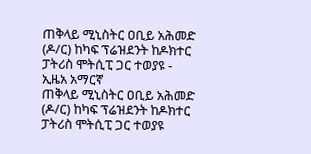ጠቅላይ ሚኒስትር ዐቢይ አሕመድ (ዶ/ር) ከካፍ ፕሬዝደንት ከዶክተር ፓትሪስ ሞትሲፒ ጋር ተወያዩ - ኢዜአ አማርኛ
ጠቅላይ ሚኒስትር ዐቢይ አሕመድ (ዶ/ር) ከካፍ ፕሬዝደንት ከዶክተር ፓትሪስ ሞትሲፒ ጋር ተወያዩ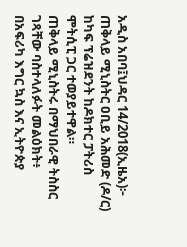አዲስ አበባ፤ህዳር 14/2018(ኢዜአ)፦ ጠቅላይ ሚኒስትር ዐቢይ አሕመድ (ዶ/ር) ከካፍ ፕሬዝደንት ከዶክተር ፓትሪስ ሞትሲፒ ጋር ተወያይተዋል።
ጠቅላይ ሚኒስትሩ በማህበራዊ ትስስር ገጻቸው ባስተላለፉት መልዕክት፥ በአፍሪካ እግር ኳስ እና ኢትዮጵያ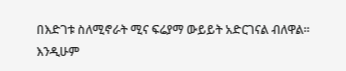በእድገቱ ስለሚኖራት ሚና ፍሬያማ ውይይት አድርገናል ብለዋል።
እንዲሁም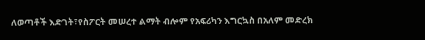ለወጣቶች እድገት፣የስፖርት መሠረተ ልማት ብሎም የአፍሪካን እግርኳስ በአለም መድረክ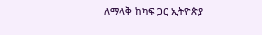ለማላቅ ከካፍ ጋር ኢትዮጵያ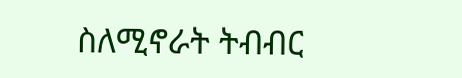ስለሚኖራት ትብብር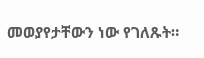መወያየታቸውን ነው የገለጹት።